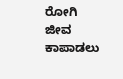ರೋಗಿ ಜೀವ ಕಾಪಾಡಲು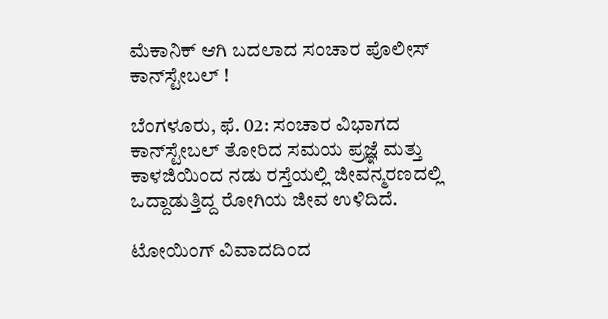ಮೆಕಾನಿಕ್ ಆಗಿ ಬದಲಾದ ಸಂಚಾರ ಪೊಲೀಸ್ ಕಾನ್‌ಸ್ಟೇಬಲ್ !

ಬೆಂಗಳೂರು, ಫೆ. 02: ಸಂಚಾರ ವಿಭಾಗದ ಕಾನ್‌ಸ್ಟೇಬಲ್ ತೋರಿದ ಸಮಯ ಪ್ರಜ್ಞೆ ಮತ್ತು ಕಾಳಜಿಯಿಂದ ನಡು ರಸ್ತೆಯಲ್ಲಿ ಜೀವನ್ಮರಣದಲ್ಲಿ ಒದ್ದಾಡುತ್ತಿದ್ದ ರೋಗಿಯ ಜೀವ ಉಳಿದಿದೆ.

ಟೋಯಿಂಗ್ ವಿವಾದದಿಂದ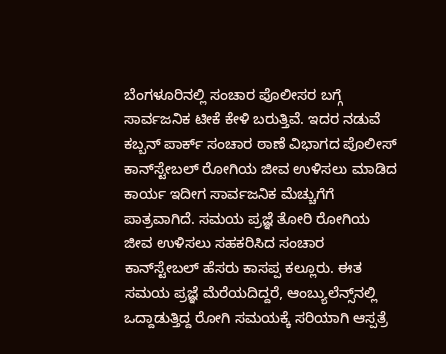ಬೆಂಗಳೂರಿನಲ್ಲಿ ಸಂಚಾರ ಪೊಲೀಸರ ಬಗ್ಗೆ ಸಾರ್ವಜನಿಕ ಟೀಕೆ ಕೇಳಿ ಬರುತ್ತಿವೆ. ಇದರ ನಡುವೆ ಕಬ್ಬನ್ ಪಾರ್ಕ್ ಸಂಚಾರ ಠಾಣೆ ವಿಭಾಗದ ಪೊಲೀಸ್ ಕಾನ್‌ಸ್ಟೇಬಲ್ ರೋಗಿಯ ಜೀವ ಉಳಿಸಲು ಮಾಡಿದ ಕಾರ್ಯ ಇದೀಗ ಸಾರ್ವಜನಿಕ ಮೆಚ್ಚುಗೆಗೆ ಪಾತ್ರವಾಗಿದೆ. ಸಮಯ ಪ್ರಜ್ಞೆ ತೋರಿ ರೋಗಿಯ ಜೀವ ಉಳಿಸಲು ಸಹಕರಿಸಿದ ಸಂಚಾರ ಕಾನ್‌ಸ್ಟೇಬಲ್ ಹೆಸರು ಕಾಸಪ್ಪ ಕಲ್ಲೂರು. ಈತ ಸಮಯ ಪ್ರಜ್ಞೆ ಮೆರೆಯದಿದ್ದರೆ, ಆಂಬ್ಯುಲೆನ್ಸ್‌ನಲ್ಲಿ ಒದ್ದಾಡುತ್ತಿದ್ದ ರೋಗಿ ಸಮಯಕ್ಕೆ ಸರಿಯಾಗಿ ಆಸ್ಪತ್ರೆ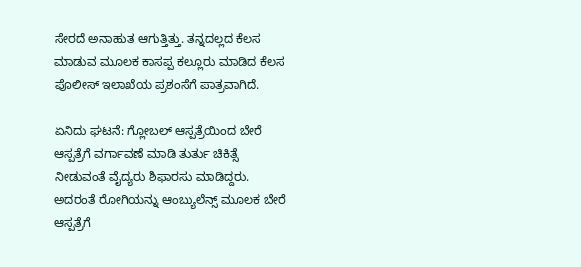ಸೇರದೆ ಅನಾಹುತ ಆಗುತ್ತಿತ್ತು. ತನ್ನದಲ್ಲದ ಕೆಲಸ ಮಾಡುವ ಮೂಲಕ ಕಾಸಪ್ಪ ಕಲ್ಲೂರು ಮಾಡಿದ ಕೆಲಸ ಪೊಲೀಸ್ ಇಲಾಖೆಯ ಪ್ರಶಂಸೆಗೆ ಪಾತ್ರವಾಗಿದೆ.

ಏನಿದು ಘಟನೆ: ಗ್ಲೋಬಲ್ ಆಸ್ಪತ್ರೆಯಿಂದ ಬೇರೆ ಆಸ್ಪತ್ರೆಗೆ ವರ್ಗಾವಣೆ ಮಾಡಿ ತುರ್ತು ಚಿಕಿತ್ಸೆ ನೀಡುವಂತೆ ವೈದ್ಯರು ಶಿಫಾರಸು ಮಾಡಿದ್ದರು. ಅದರಂತೆ ರೋಗಿಯನ್ನು ಆಂಬ್ಯುಲೆನ್ಸ್ ಮೂಲಕ ಬೇರೆ ಆಸ್ಪತ್ರೆಗೆ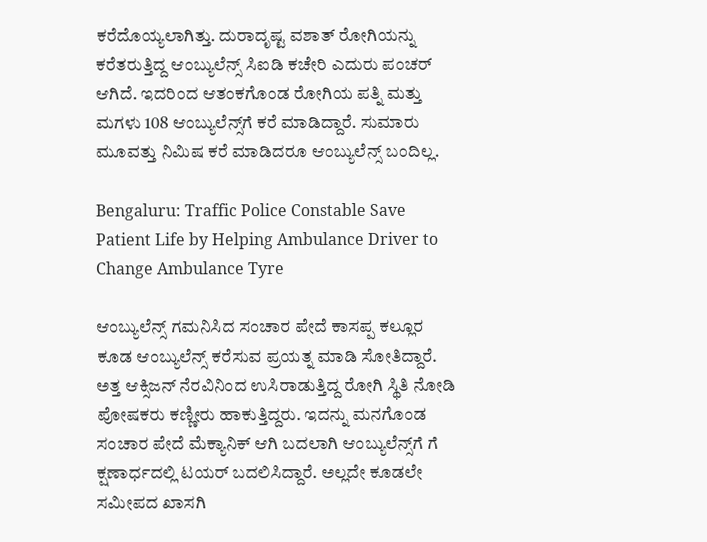ಕರೆದೊಯ್ಯಲಾಗಿತ್ತು. ದುರಾದೃಷ್ಟ ವಶಾತ್ ರೋಗಿಯನ್ನು ಕರೆತರುತ್ತಿದ್ದ ಆಂಬ್ಯುಲೆನ್ಸ್ ಸಿಐಡಿ ಕಚೇರಿ ಎದುರು ಪಂಚರ್ ಆಗಿದೆ. ಇದರಿಂದ ಆತಂಕಗೊಂಡ ರೋಗಿಯ ಪತ್ನಿ ಮತ್ತು ಮಗಳು 108 ಆಂಬ್ಯುಲೆನ್ಸ್‌ಗೆ ಕರೆ ಮಾಡಿದ್ದಾರೆ. ಸುಮಾರು ಮೂವತ್ತು ನಿಮಿಷ ಕರೆ ಮಾಡಿದರೂ ಆಂಬ್ಯುಲೆನ್ಸ್ ಬಂದಿಲ್ಲ.

Bengaluru: Traffic Police Constable Save Patient Life by Helping Ambulance Driver to Change Ambulance Tyre

ಆಂಬ್ಯುಲೆನ್ಸ್ ಗಮನಿಸಿದ ಸಂಚಾರ ಪೇದೆ ಕಾಸಪ್ಪ ಕಲ್ಲೂರ ಕೂಡ ಆಂಬ್ಯುಲೆನ್ಸ್ ಕರೆಸುವ ಪ್ರಯತ್ನ ಮಾಡಿ ಸೋತಿದ್ದಾರೆ. ಅತ್ತ ಆಕ್ಸಿಜನ್ ನೆರವಿನಿಂದ ಉಸಿರಾಡುತ್ತಿದ್ದ ರೋಗಿ ಸ್ಥಿತಿ ನೋಡಿ ಪೋಷಕರು ಕಣ್ಣೀರು ಹಾಕುತ್ತಿದ್ದರು. ಇದನ್ನು ಮನಗೊಂಡ ಸಂಚಾರ ಪೇದೆ ಮೆಕ್ಯಾನಿಕ್ ಆಗಿ ಬದಲಾಗಿ ಆಂಬ್ಯುಲೆನ್ಸ್‌ಗೆ ಗೆ ಕ್ಷಣಾರ್ಧದಲ್ಲಿ ಟಯರ್ ಬದಲಿಸಿದ್ದಾರೆ. ಅಲ್ಲದೇ ಕೂಡಲೇ ಸಮೀಪದ ಖಾಸಗಿ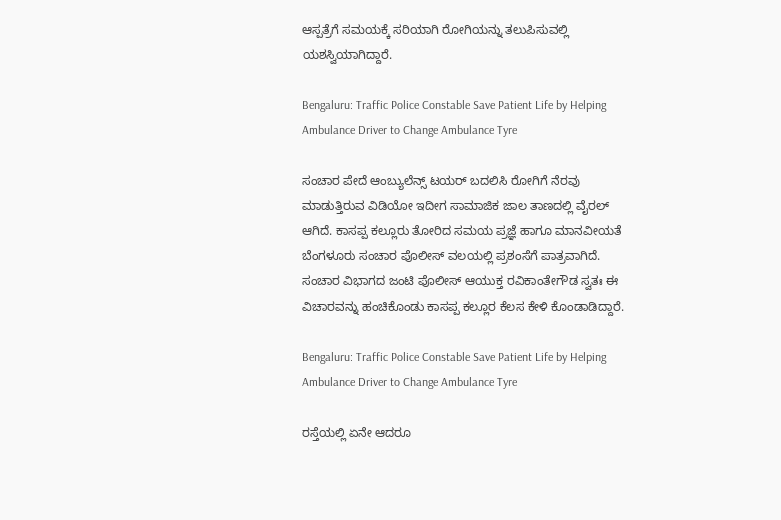ಆಸ್ಪತ್ರೆಗೆ ಸಮಯಕ್ಕೆ ಸರಿಯಾಗಿ ರೋಗಿಯನ್ನು ತಲುಪಿಸುವಲ್ಲಿ ಯಶಸ್ವಿಯಾಗಿದ್ದಾರೆ.

Bengaluru: Traffic Police Constable Save Patient Life by Helping Ambulance Driver to Change Ambulance Tyre

ಸಂಚಾರ ಪೇದೆ ಆಂಬ್ಯುಲೆನ್ಸ್ ಟಯರ್ ಬದಲಿಸಿ ರೋಗಿಗೆ ನೆರವು ಮಾಡುತ್ತಿರುವ ವಿಡಿಯೋ ಇದೀಗ ಸಾಮಾಜಿಕ ಜಾಲ ತಾಣದಲ್ಲಿ ವೈರಲ್ ಆಗಿದೆ. ಕಾಸಪ್ಪ ಕಲ್ಲೂರು ತೋರಿದ ಸಮಯ ಪ್ರಜ್ಞೆ ಹಾಗೂ ಮಾನವೀಯತೆ ಬೆಂಗಳೂರು ಸಂಚಾರ ಪೊಲೀಸ್ ವಲಯಲ್ಲಿ ಪ್ರಶಂಸೆಗೆ ಪಾತ್ರವಾಗಿದೆ. ಸಂಚಾರ ವಿಭಾಗದ ಜಂಟಿ ಪೊಲೀಸ್ ಆಯುಕ್ತ ರವಿಕಾಂತೇಗೌಡ ಸ್ವತಃ ಈ ವಿಚಾರವನ್ನು ಹಂಚಿಕೊಂಡು ಕಾಸಪ್ಪ ಕಲ್ಲೂರ ಕೆಲಸ ಕೇಳಿ ಕೊಂಡಾಡಿದ್ದಾರೆ.

Bengaluru: Traffic Police Constable Save Patient Life by Helping Ambulance Driver to Change Ambulance Tyre

ರಸ್ತೆಯಲ್ಲಿ ಏನೇ ಆದರೂ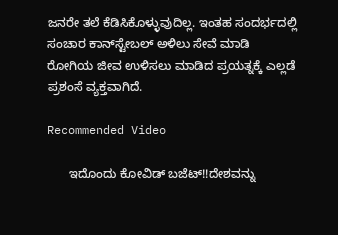ಜನರೇ ತಲೆ ಕೆಡಿಸಿಕೊಳ್ಳುವುದಿಲ್ಲ. ಇಂತಹ ಸಂದರ್ಭದಲ್ಲಿ ಸಂಚಾರ ಕಾನ್‌ಸ್ಟೇಬಲ್ ಅಳಿಲು ಸೇವೆ ಮಾಡಿ ರೋಗಿಯ ಜೀವ ಉಳಿಸಲು ಮಾಡಿದ ಪ್ರಯತ್ನಕ್ಕೆ ಎಲ್ಲಡೆ ಪ್ರಶಂಸೆ ವ್ಯಕ್ತವಾಗಿದೆ.

Recommended Video

      ಇದೊಂದು ಕೋವಿಡ್ ಬಜೆಟ್!!ದೇಶವನ್ನು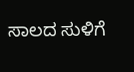ಸಾಲದ ಸುಳಿಗೆ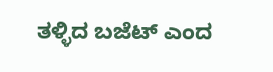ತಳ್ಳಿದ ಬಜೆಟ್ ಎಂದ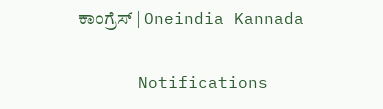ಕಾಂಗ್ರೆಸ್ | Oneindia Kannada

      Notifications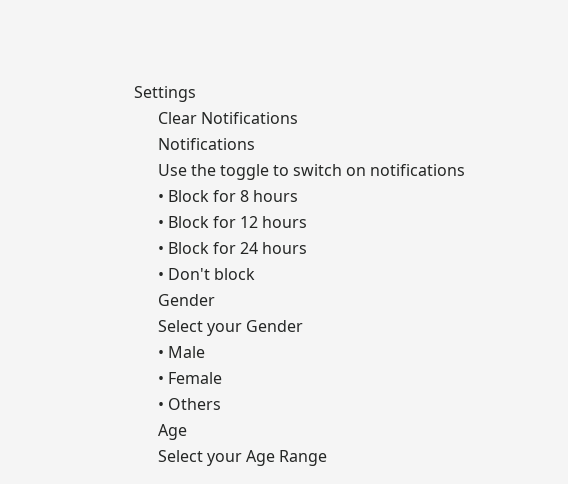Settings
      Clear Notifications
      Notifications
      Use the toggle to switch on notifications
      • Block for 8 hours
      • Block for 12 hours
      • Block for 24 hours
      • Don't block
      Gender
      Select your Gender
      • Male
      • Female
      • Others
      Age
      Select your Age Range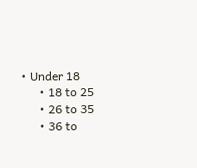• Under 18
      • 18 to 25
      • 26 to 35
      • 36 to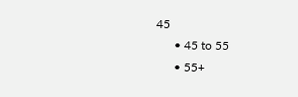45
      • 45 to 55
      • 55+